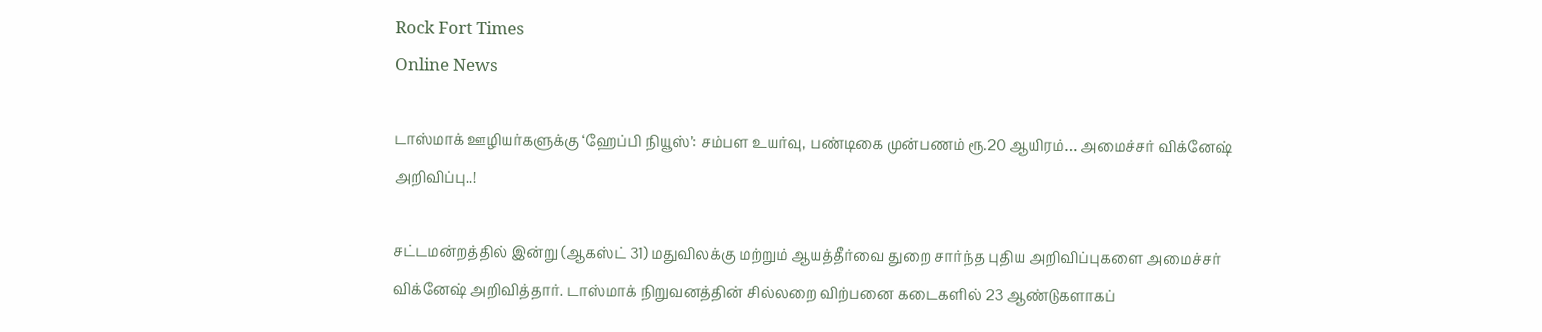Rock Fort Times
Online News

டாஸ்மாக் ஊழியர்களுக்கு ‘ஹேப்பி நியூஸ்’: சம்பள உயர்வு, பண்டிகை முன்பணம் ரூ.20 ஆயிரம்… அமைச்சர் விக்னேஷ் அறிவிப்பு..!

சட்டமன்றத்தில் இன்று (ஆகஸ்ட் 31) மதுவிலக்கு மற்றும் ஆயத்தீர்வை துறை சார்ந்த புதிய அறிவிப்புகளை அமைச்சர் விக்னேஷ் அறிவித்தார். டாஸ்மாக் நிறுவனத்தின் சில்லறை விற்பனை கடைகளில் 23 ஆண்டுகளாகப்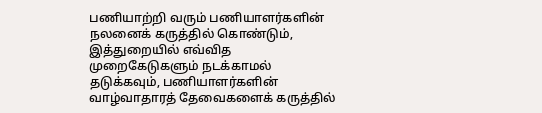பணியாற்றி வரும் பணியாளர்களின் நலனைக் கருத்தில் கொண்டும், இத்துறையில் எவ்வித முறைகேடுகளும் நடக்காமல் தடுக்கவும், பணியாளர்களின் வாழ்வாதாரத் தேவைகளைக் கருத்தில்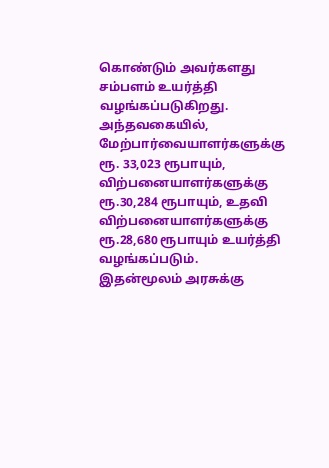கொண்டும் அவர்களது சம்பளம் உயர்த்தி வழங்கப்படுகிறது. அந்தவகையில், மேற்பார்வையாளர்களுக்கு ரூ. 33,023 ரூபாயும், விற்பனையாளர்களுக்கு ரூ.30,284 ரூபாயும், உதவி விற்பனையாளர்களுக்கு ரூ.28,680 ரூபாயும் உயர்த்தி வழங்கப்படும். இதன்மூலம் அரசுக்கு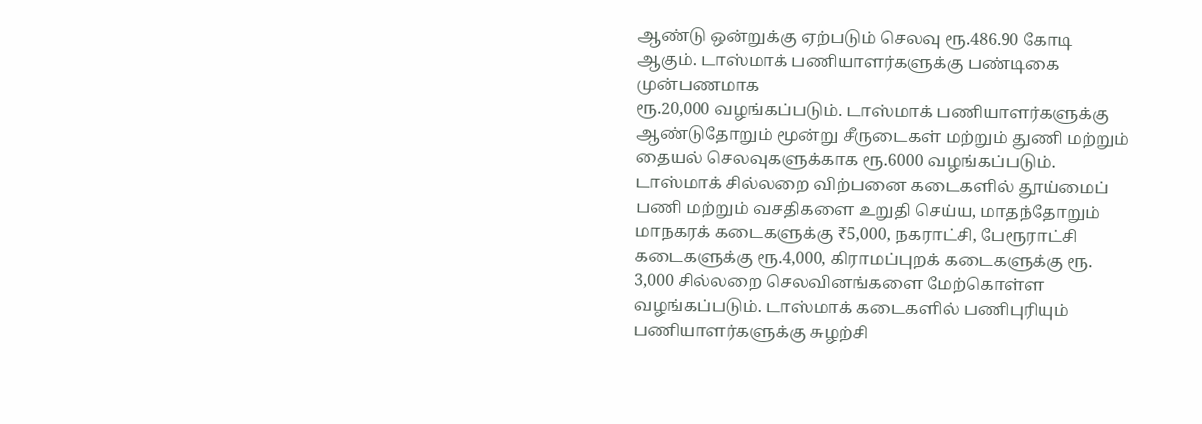ஆண்டு ஒன்றுக்கு ஏற்படும் செலவு ரூ.486.90 கோடி ஆகும். டாஸ்மாக் பணியாளர்களுக்கு பண்டிகை முன்பணமாக
ரூ.20,000 வழங்கப்படும். டாஸ்மாக் பணியாளர்களுக்கு ஆண்டுதோறும் மூன்று சீருடைகள் மற்றும் துணி மற்றும் தையல் செலவுகளுக்காக ரூ.6000 வழங்கப்படும். டாஸ்மாக் சில்லறை விற்பனை கடைகளில் தூய்மைப் பணி மற்றும் வசதிகளை உறுதி செய்ய, மாதந்தோறும் மாநகரக் கடைகளுக்கு ₹5,000, நகராட்சி, பேரூராட்சி கடைகளுக்கு ரூ.4,000, கிராமப்புறக் கடைகளுக்கு ரூ. 3,000 சில்லறை செலவினங்களை மேற்கொள்ள வழங்கப்படும். டாஸ்மாக் கடைகளில் பணிபுரியும் பணியாளர்களுக்கு சுழற்சி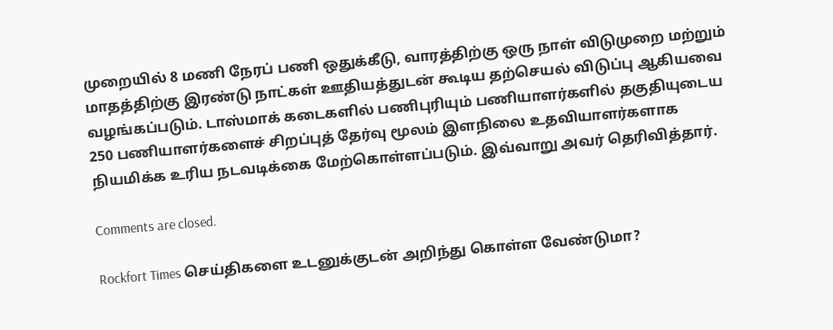முறையில் 8 மணி நேரப் பணி ஒதுக்கீடு, வாரத்திற்கு ஒரு நாள் விடுமுறை மற்றும் மாதத்திற்கு இரண்டு நாட்கள் ஊதியத்துடன் கூடிய தற்செயல் விடுப்பு ஆகியவை வழங்கப்படும். டாஸ்மாக் கடைகளில் பணிபுரியும் பணியாளர்களில் தகுதியுடைய 250 பணியாளர்களைச் சிறப்புத் தேர்வு மூலம் இளநிலை உதவியாளர்களாக நியமிக்க உரிய நடவடிக்கை மேற்கொள்ளப்படும். இவ்வாறு அவர் தெரிவித்தார்.

Comments are closed.

Rockfort Times செய்திகளை உடனுக்குடன் அறிந்து கொள்ள வேண்டுமா?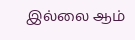இல்லை ஆம்